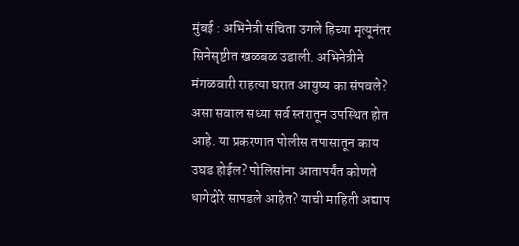मुंबई : अभिनेत्री संचिता उगले हिच्या मृत्यूनंतर सिनेसृष्टीत खळबळ उडाली. अभिनेत्रीने मंगळवारी राहत्या घरात आयुष्य का संपवले? असा सवाल सध्या सर्व स्तरातून उपस्थित होत आहे. या प्रकरणात पोलीस तपासातून काय उघड होईल? पोलिसांना आतापर्यंत कोणते धागेदोरे सापडले आहेत? याची माहिती अद्याप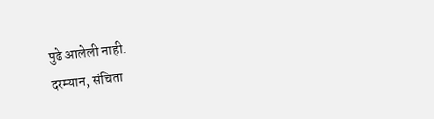पुढे आलेली नाही.
दरम्यान, संचिता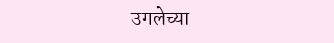उगलेच्या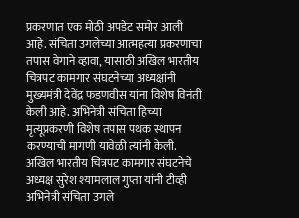प्रकरणात एक मोठी अपडेट समोर आली आहे. संचिता उगलेच्या आत्महत्या प्रकरणाचा तपास वेगाने व्हावा, यासाठी अखिल भारतीय चित्रपट कामगार संघटनेच्या अध्यक्षांनी मुख्यमंत्री देवेंद्र फडणवीस यांना विशेष विनंती केली आहे. अभिनेत्री संचिता हिच्या मृत्यूप्रकरणी विशेष तपास पथक स्थापन करण्याची मागणी यावेळी त्यांनी केली.
अखिल भारतीय चित्रपट कामगार संघटनेचे अध्यक्ष सुरेश श्यामलाल गुप्ता यांनी टीव्ही अभिनेत्री संचिता उगले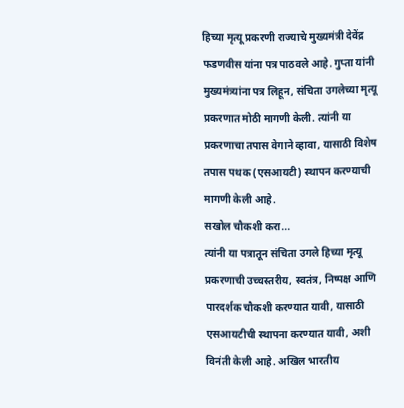हिच्या मृत्यू प्रकरणी राज्याचे मुख्यमंत्री देवेंद्र फडणवीस यांना पत्र पाठवले आहे. गुप्ता यांनी मुख्यमंत्र्यांना पत्र लिहून, संचिता उगलेच्या मृत्यू प्रकरणात मोठी मागणी केली. त्यांनी या प्रकरणाचा तपास वेगाने व्हावा, यासाठी विशेष तपास पथक (एसआयटी) स्थापन करण्याची मागणी केली आहे.
सखोल चौकशी करा...
त्यांनी या पत्रातून संचिता उगले हिच्या मृत्यू प्रकरणाची उच्चस्तरीय, स्वतंत्र, निष्पक्ष आणि पारदर्शक चौकशी करण्यात यावी, यासाठी एसआयटीची स्थापना करण्यात यावी, अशी विनंती केली आहे. अखिल भारतीय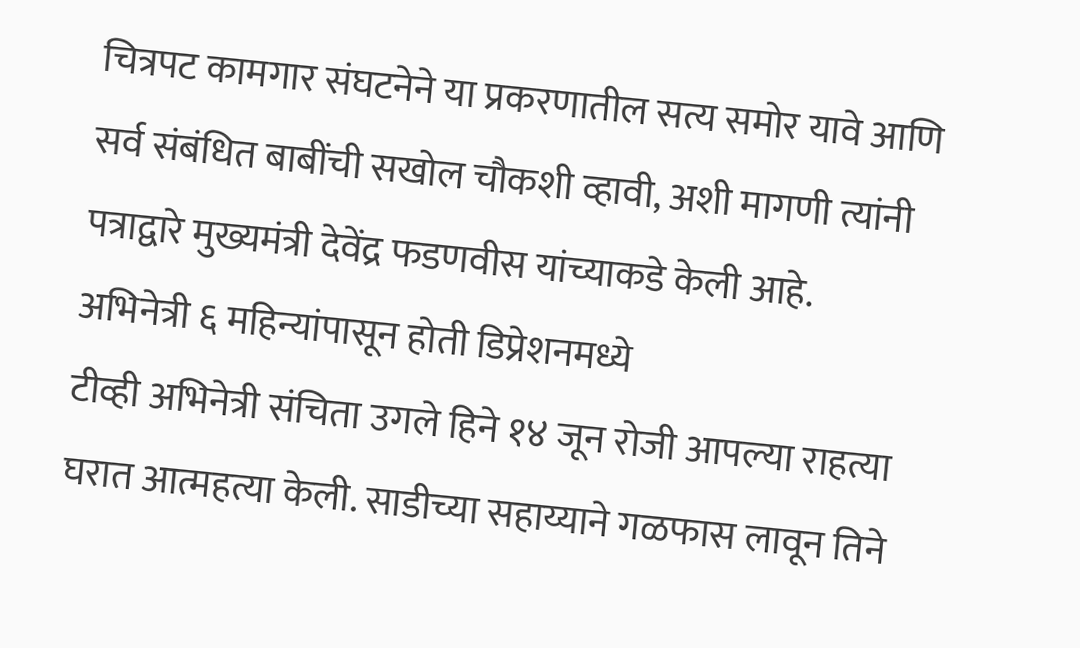चित्रपट कामगार संघटनेने या प्रकरणातील सत्य समोर यावे आणि सर्व संबंधित बाबींची सखोल चौकशी व्हावी, अशी मागणी त्यांनी पत्राद्वारे मुख्यमंत्री देवेंद्र फडणवीस यांच्याकडे केली आहे.
अभिनेत्री ६ महिन्यांपासून होती डिप्रेशनमध्ये
टीव्ही अभिनेत्री संचिता उगले हिने १४ जून रोजी आपल्या राहत्या घरात आत्महत्या केली. साडीच्या सहाय्याने गळफास लावून तिने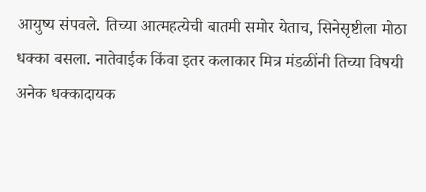आयुष्य संपवले. तिच्या आत्महत्येची बातमी समोर येताच, सिनेसृष्टीला मोठा धक्का बसला. नातेवाईक किंवा इतर कलाकार मित्र मंडळींनी तिच्या विषयी अनेक धक्कादायक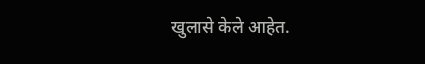खुलासे केले आहेत.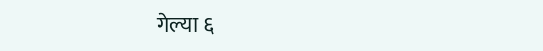गेल्या ६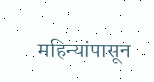महिन्यांपासून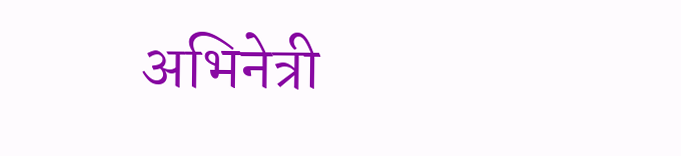अभिनेत्री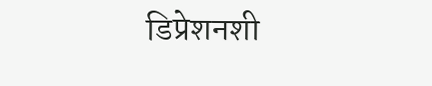डिप्रेशनशी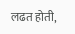लढत होती,